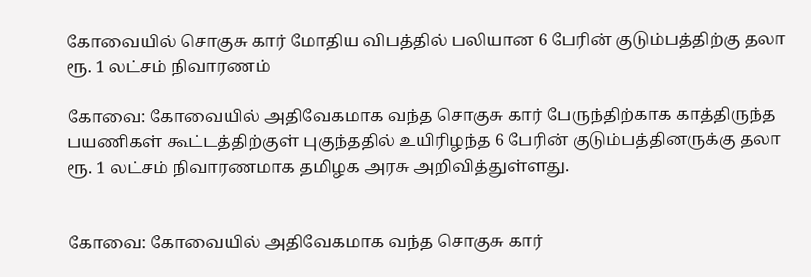கோவையில் சொகுசு கார் மோதிய விபத்தில் பலியான 6 பேரின் குடும்பத்திற்கு தலா ரூ. 1 லட்சம் நிவாரணம்

கோவை: கோவையில் அதிவேகமாக வந்த சொகுசு கார் பேருந்திற்காக காத்திருந்த பயணிகள் கூட்டத்திற்குள் புகுந்ததில் உயிரிழந்த 6 பேரின் குடும்பத்தினருக்கு தலா ரூ. 1 லட்சம் நிவாரணமாக தமிழக அரசு அறிவித்துள்ளது.


கோவை: கோவையில் அதிவேகமாக வந்த சொகுசு கார்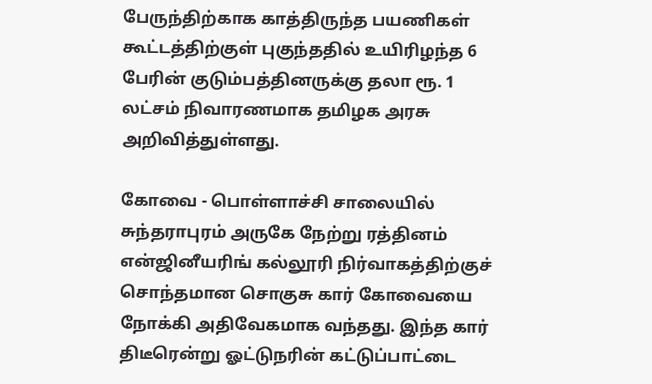பேருந்திற்காக காத்திருந்த பயணிகள் கூட்டத்திற்குள் புகுந்ததில் உயிரிழந்த 6 பேரின் குடும்பத்தினருக்கு தலா ரூ. 1 லட்சம் நிவாரணமாக தமிழக அரசு அறிவித்துள்ளது.

கோவை - பொள்ளாச்சி சாலையில் சுந்தராபுரம் அருகே நேற்று ரத்தினம் என்ஜினீயரிங் கல்லூரி நிர்வாகத்திற்குச் சொந்தமான சொகுசு கார் கோவையை நோக்கி அதிவேகமாக வந்தது. இந்த கார் திடீரென்று ஓட்டுநரின் கட்டுப்பாட்டை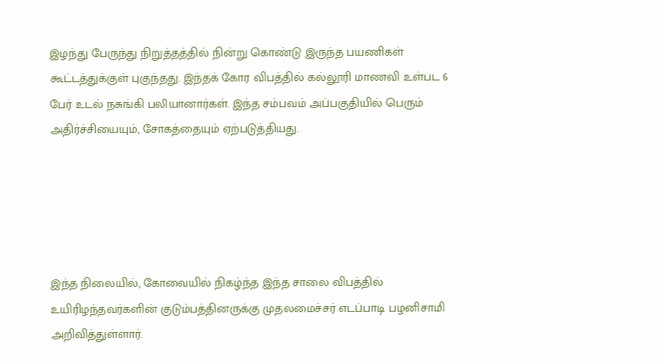இழந்து பேருந்து நிறுத்தத்தில் நின்று கொண்டு இருந்த பயணிகள் கூட்டத்துக்குள் புகுந்தது. இந்தக் கோர விபத்தில் கல்லூரி மாணவி உள்பட 6 பேர் உடல் நசுங்கி பலியானார்கள். இந்த சம்பவம் அப்பகுதியில் பெரும் அதிர்ச்சியையும், சோகத்தையும் ஏற்படுத்தியது.





இந்த நிலையில், கோவையில் நிகழ்ந்த இந்த சாலை விபத்தில் உயிரிழந்தவர்களின் குடும்பத்தினருக்கு முதலமைச்சர் எடப்பாடி பழனிசாமி அறிவித்துள்ளார்.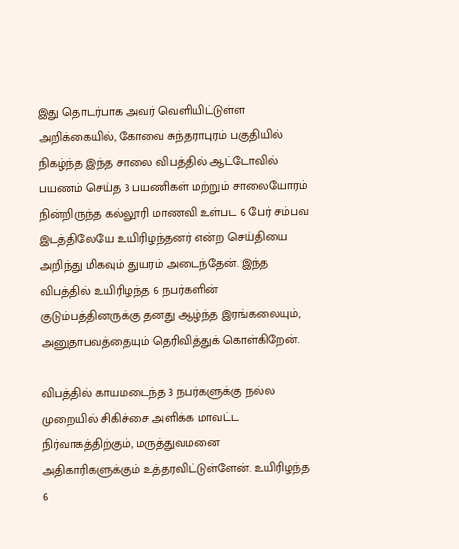இது தொடர்பாக அவர் வெளியிட்டுள்ள அறிக்கையில், கோவை சுந்தராபுரம் பகுதியில் நிகழ்ந்த இந்த சாலை விபத்தில் ஆட்டோவில் பயணம் செய்த 3 பயணிகள் மற்றும் சாலையோரம் நின்றிருந்த கல்லூரி மாணவி உள்பட 6 பேர் சம்பவ இடத்திலேயே உயிரிழந்தனர் என்ற செய்தியை அறிந்து மிகவும் துயரம் அடைந்தேன். இந்த விபத்தில் உயிரிழந்த 6 நபர்களின் குடும்பத்தினருக்கு தனது ஆழ்ந்த இரங்கலையும், அனுதாபவத்தையும் தெரிவித்துக் கொள்கிறேன்.

விபத்தில் காயமடைந்த 3 நபர்களுக்கு நல்ல முறையில் சிகிச்சை அளிக்க மாவட்ட நிர்வாகத்திற்கும், மருத்துவமனை அதிகாரிகளுக்கும் உத்தரவிட்டுள்ளேன். உயிரிழந்த 6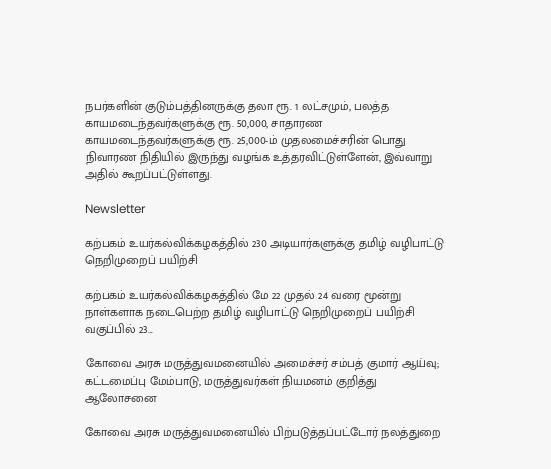நபர்களின் குடும்பத்தினருக்கு தலா ரூ. 1 லட்சமும், பலத்த காயமடைந்தவர்களுக்கு ரூ. 50,000, சாதாரண காயமடைந்தவர்களுக்கு ரூ. 25,000-ம் முதலமைச்சரின் பொது நிவாரண நிதியில் இருந்து வழங்க உத்தரவிட்டுள்ளேன், இவ்வாறு அதில் கூறப்பட்டுள்ளது.

Newsletter

கற்பகம் உயர்கல்விக்கழகத்தில் 230 அடியார்களுக்கு தமிழ் வழிபாட்டு நெறிமுறைப் பயிற்சி

கற்பகம் உயர்கல்விக்கழகத்தில் மே 22 முதல் 24 வரை மூன்று நாள்களாக நடைபெற்ற தமிழ் வழிபாட்டு நெறிமுறைப் பயிற்சி வகுப்பில் 23...

கோவை அரசு மருத்துவமனையில் அமைச்சர் சம்பத் குமார் ஆய்வு; கட்டமைப்பு மேம்பாடு, மருத்துவர்கள் நியமனம் குறித்து ஆலோசனை

கோவை அரசு மருத்துவமனையில் பிற்படுத்தப்பட்டோர் நலத்துறை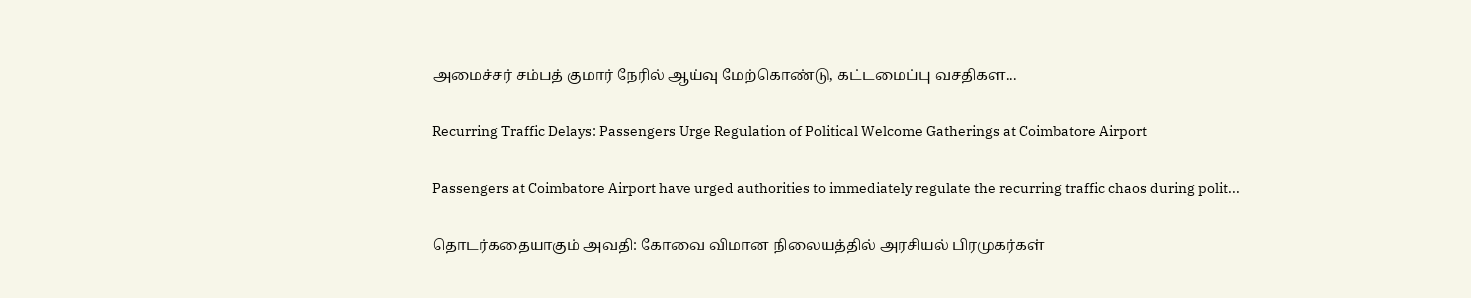அமைச்சர் சம்பத் குமார் நேரில் ஆய்வு மேற்கொண்டு, கட்டமைப்பு வசதிகள...

Recurring Traffic Delays: Passengers Urge Regulation of Political Welcome Gatherings at Coimbatore Airport

Passengers at Coimbatore Airport have urged authorities to immediately regulate the recurring traffic chaos during polit...

தொடர்கதையாகும் அவதி: கோவை விமான நிலையத்தில் அரசியல் பிரமுகர்கள்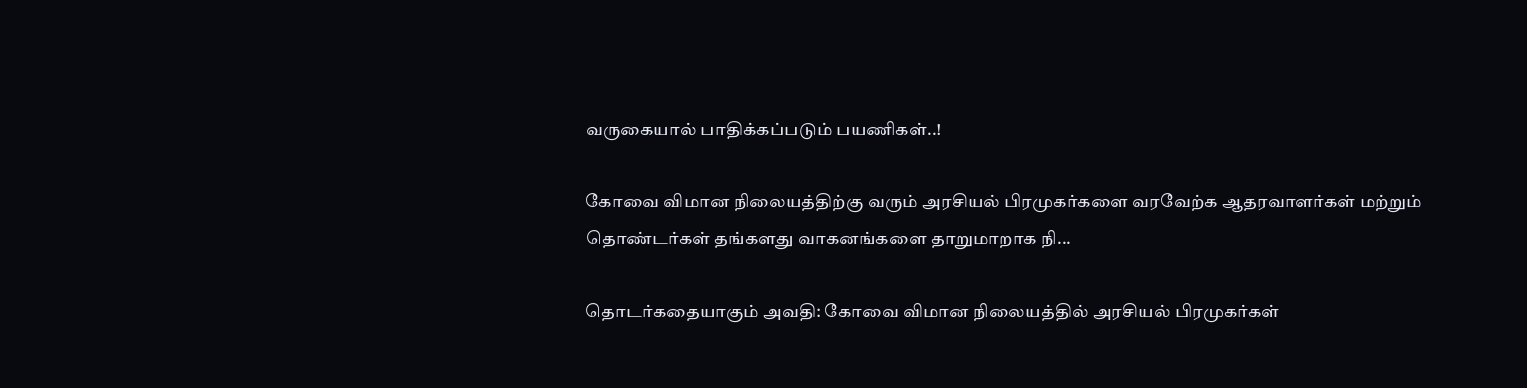வருகையால் பாதிக்கப்படும் பயணிகள்..!

கோவை விமான நிலையத்திற்கு வரும் அரசியல் பிரமுகர்களை வரவேற்க ஆதரவாளர்கள் மற்றும் தொண்டர்கள் தங்களது வாகனங்களை தாறுமாறாக நி...

தொடர்கதையாகும் அவதி: கோவை விமான நிலையத்தில் அரசியல் பிரமுகர்கள்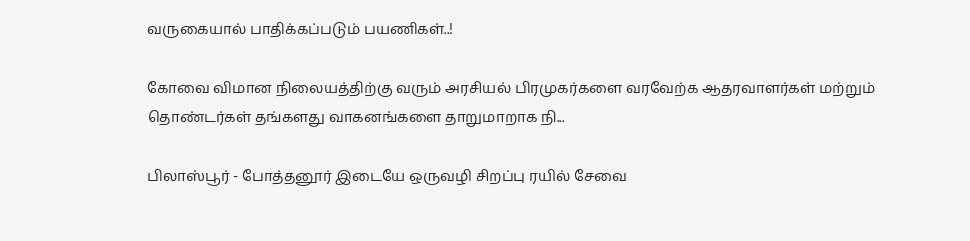வருகையால் பாதிக்கப்படும் பயணிகள்..!

கோவை விமான நிலையத்திற்கு வரும் அரசியல் பிரமுகர்களை வரவேற்க ஆதரவாளர்கள் மற்றும் தொண்டர்கள் தங்களது வாகனங்களை தாறுமாறாக நி...

பிலாஸ்பூர் - போத்தனூர் இடையே ஒருவழி சிறப்பு ரயில் சேவை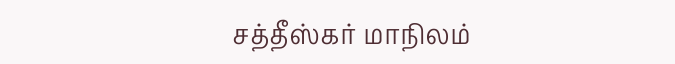சத்தீஸ்கர் மாநிலம்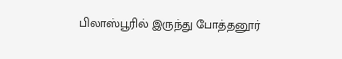பிலாஸ்பூரில் இருந்து போத்தனூர்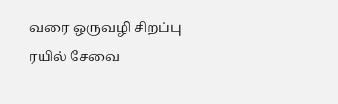வரை ஒருவழி சிறப்பு ரயில் சேவை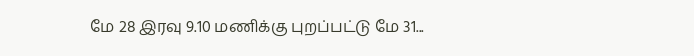மே 28 இரவு 9.10 மணிக்கு புறப்பட்டு மே 31...